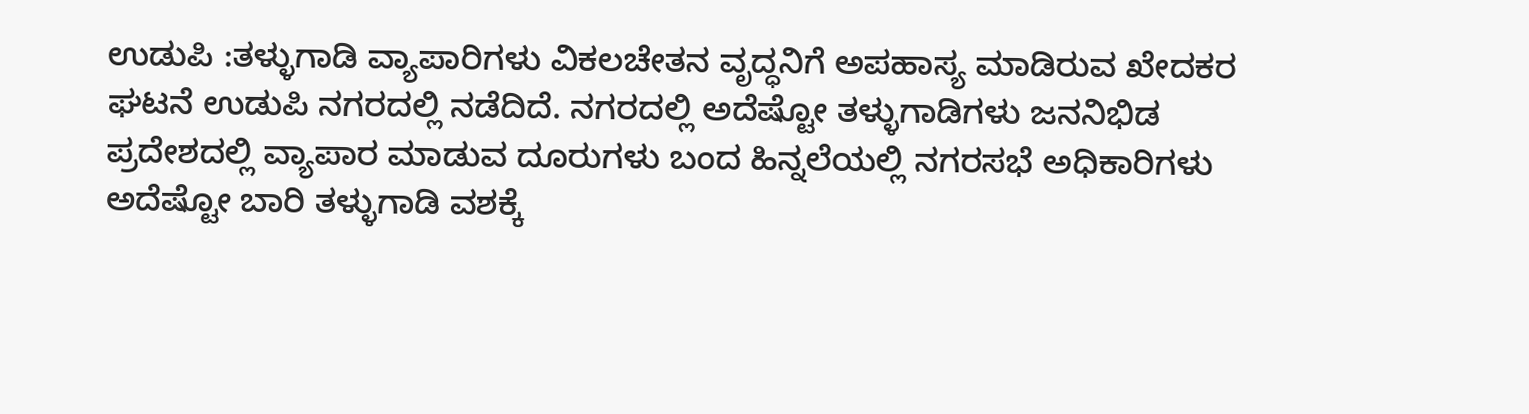ಉಡುಪಿ :ತಳ್ಳುಗಾಡಿ ವ್ಯಾಪಾರಿಗಳು ವಿಕಲಚೇತನ ವೃದ್ಧನಿಗೆ ಅಪಹಾಸ್ಯ ಮಾಡಿರುವ ಖೇದಕರ ಘಟನೆ ಉಡುಪಿ ನಗರದಲ್ಲಿ ನಡೆದಿದೆ. ನಗರದಲ್ಲಿ ಅದೆಷ್ಟೋ ತಳ್ಳುಗಾಡಿಗಳು ಜನನಿಭಿಡ ಪ್ರದೇಶದಲ್ಲಿ ವ್ಯಾಪಾರ ಮಾಡುವ ದೂರುಗಳು ಬಂದ ಹಿನ್ನಲೆಯಲ್ಲಿ ನಗರಸಭೆ ಅಧಿಕಾರಿಗಳು ಅದೆಷ್ಟೋ ಬಾರಿ ತಳ್ಳುಗಾಡಿ ವಶಕ್ಕೆ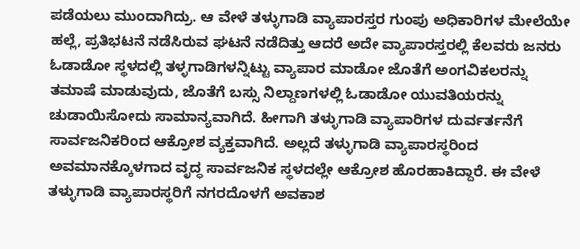ಪಡೆಯಲು ಮುಂದಾಗಿದ್ರು. ಆ ವೇಳೆ ತಳ್ಳುಗಾಡಿ ವ್ಯಾಪಾರಸ್ತರ ಗುಂಪು ಅಧಿಕಾರಿಗಳ ಮೇಲೆಯೇ ಹಲ್ಲೆ, ಪ್ರತಿಭಟನೆ ನಡೆಸಿರುವ ಘಟನೆ ನಡೆದಿತ್ತು ಆದರೆ ಅದೇ ವ್ಯಾಪಾರಸ್ತರಲ್ಲಿ ಕೆಲವರು ಜನರು ಓಡಾಡೋ ಸ್ಥಳದಲ್ಲಿ ತಳ್ಳಗಾಡಿಗಳನ್ನಿಟ್ಟು ವ್ಯಾಪಾರ ಮಾಡೋ ಜೊತೆಗೆ ಅಂಗವಿಕಲರನ್ನು ತಮಾಷೆ ಮಾಡುವುದು, ಜೊತೆಗೆ ಬಸ್ಸು ನಿಲ್ದಾಣಗಳಲ್ಲಿ ಓಡಾಡೋ ಯುವತಿಯರನ್ನು ಚುಡಾಯಿಸೋದು ಸಾಮಾನ್ಯವಾಗಿದೆ. ಹೀಗಾಗಿ ತಳ್ಳುಗಾಡಿ ವ್ಯಾಪಾರಿಗಳ ದುರ್ವರ್ತನೆಗೆ ಸಾರ್ವಜನಿಕರಿಂದ ಆಕ್ರೋಶ ವ್ಯಕ್ತವಾಗಿದೆ. ಅಲ್ಲದೆ ತಳ್ಳುಗಾಡಿ ವ್ಯಾಪಾರಸ್ಥರಿಂದ ಅವಮಾನಕ್ಕೊಳಗಾದ ವೃದ್ಧ ಸಾರ್ವಜನಿಕ ಸ್ಥಳದಲ್ಲೇ ಆಕ್ರೋಶ ಹೊರಹಾಕಿದ್ದಾರೆ. ಈ ವೇಳೆ ತಳ್ಳುಗಾಡಿ ವ್ಯಾಪಾರಸ್ಥರಿಗೆ ನಗರದೊಳಗೆ ಅವಕಾಶ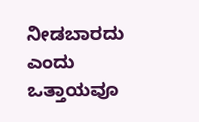ನೀಡಬಾರದು ಎಂದು ಒತ್ತಾಯವೂ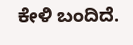ಕೇಳಿ ಬಂದಿದೆ.